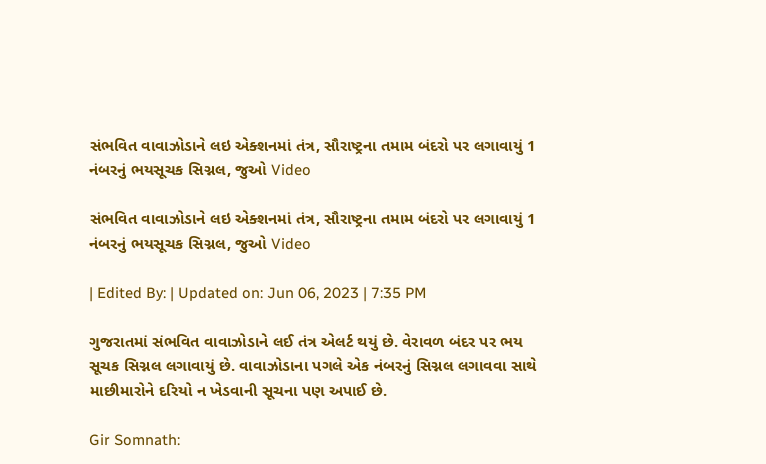સંભવિત વાવાઝોડાને લઇ એક્શનમાં તંત્ર, સૌરાષ્ટ્રના તમામ બંદરો પર લગાવાયું 1 નંબરનું ભયસૂચક સિગ્નલ, જુઓ Video

સંભવિત વાવાઝોડાને લઇ એક્શનમાં તંત્ર, સૌરાષ્ટ્રના તમામ બંદરો પર લગાવાયું 1 નંબરનું ભયસૂચક સિગ્નલ, જુઓ Video

| Edited By: | Updated on: Jun 06, 2023 | 7:35 PM

ગુજરાતમાં સંભવિત વાવાઝોડાને લઈ તંત્ર એલર્ટ થયું છે. વેરાવળ બંદર પર ભય સૂચક સિગ્નલ લગાવાયું છે. વાવાઝોડાના પગલે એક નંબરનું સિગ્નલ લગાવવા સાથે માછીમારોને દરિયો ન ખેડવાની સૂચના પણ અપાઈ છે.

Gir Somnath: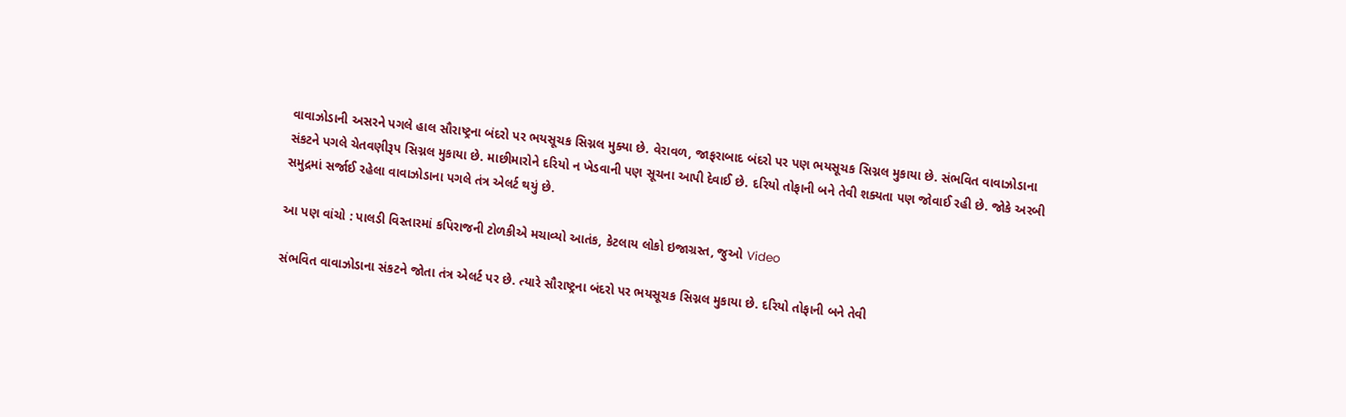વાવાઝોડાની અસરને પગલે હાલ સૌરાષ્ટ્રના બંદરો પર ભયસૂચક સિગ્નલ મુક્યા છે. વેરાવળ, જાફરાબાદ બંદરો પર પણ ભયસૂચક સિગ્નલ મુકાયા છે. સંભવિત વાવાઝોડાના સંકટને પગલે ચેતવણીરૂપ સિગ્નલ મુકાયા છે. માછીમારોને દરિયો ન ખેડવાની પણ સૂચના આપી દેવાઈ છે. દરિયો તોફાની બને તેવી શક્યતા પણ જોવાઈ રહી છે. જોકે અરબી સમુદ્રમાં સર્જાઈ રહેલા વાવાઝોડાના પગલે તંત્ર એલર્ટ થયું છે.

આ પણ વાંચો : પાલડી વિસ્તારમાં કપિરાજની ટોળકીએ મચાવ્યો આતંક, કેટલાય લોકો ઇજાગ્રસ્ત, જુઓ Video

સંભવિત વાવાઝોડાના સંકટને જોતા તંત્ર એલર્ટ પર છે. ત્યારે સૌરાષ્ટ્રના બંદરો પર ભયસૂચક સિગ્નલ મુકાયા છે. દરિયો તોફાની બને તેવી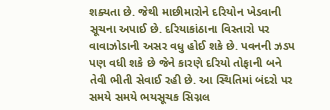શક્યતા છે. જેથી માછીમારોને દરિયોન ખેડવાની સૂચના અપાઈ છે. દરિયાકાંઠાના વિસ્તારો પર વાવાઝોડાની અસર વધુ હોઈ શકે છે. પવનની ઝડપ પણ વધી શકે છે જેને કારણે દરિયો તોફાની બને તેવી ભીતી સેવાઈ રહી છે. આ સ્થિતિમાં બંદરો પર સમયે સમયે ભયસૂચક સિગ્નલ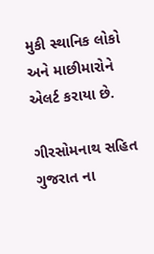મુકી સ્થાનિક લોકો અને માછીમારોને એલર્ટ કરાયા છે.

ગીરસોમનાથ સહિત ગુજરાત ના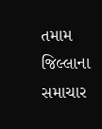તમામ જિલ્લાના સમાચાર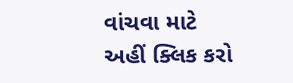વાંચવા માટે અહીં ક્લિક કરો